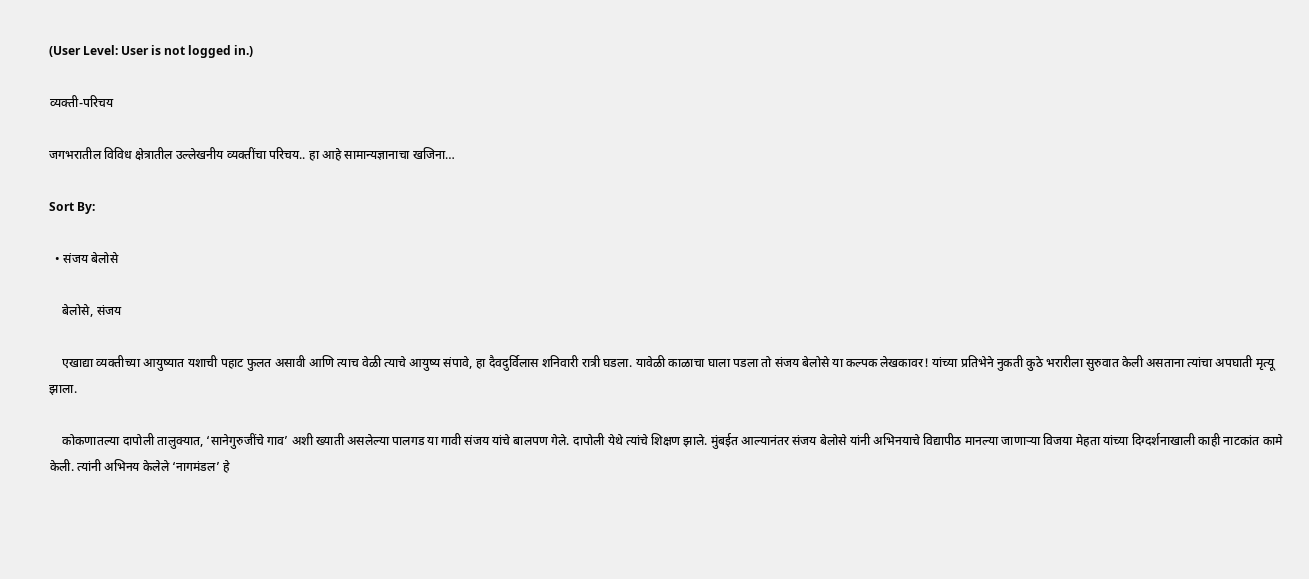(User Level: User is not logged in.)

व्यक्ती-परिचय

जगभरातील विविध क्षेत्रातील उल्लेखनीय व्यक्तींचा परिचय.. हा आहे सामान्यज्ञानाचा खजिना…

Sort By:

  • संजय बेलोसे

    बेलोसे, संजय

    एखाद्या व्यक्तीच्या आयुष्यात यशाची पहाट फुलत असावी आणि त्याच वेळी त्याचे आयुष्य संपावे, हा दैवदुर्विलास शनिवारी रात्री घडला. यावेळी काळाचा घाला पडला तो संजय बेलोसे या कल्पक लेखकावर! यांच्या प्रतिभेने नुकती कुठे भरारीला सुरुवात केली असताना त्यांचा अपघाती मृत्यू झाला.

    कोकणातल्या दापोली तालुक्यात, ‘सानेगुरुजींचे गाव’ अशी ख्याती असलेल्या पालगड या गावी संजय यांचे बालपण गेले. दापोली येथे त्यांचे शिक्षण झाले. मुंबईत आल्यानंतर संजय बेलोसे यांनी अभिनयाचे विद्यापीठ मानल्या जाणाऱ्या विजया मेहता यांच्या दिग्दर्शनाखाली काही नाटकांत कामे केली. त्यांनी अभिनय केलेले ‘नागमंडल’ हे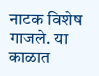नाटक विशेष गाजले. या काळात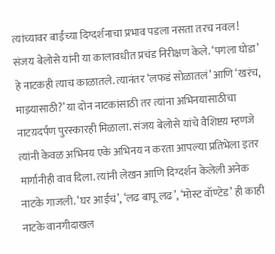त्यांच्यावर बाईंच्या दिग्दर्शनाचा प्रभाव पडला नसता तरच नवल! संजय बेलोसे यांनी या कालावधीत प्रचंड निरीक्षण केले. ‘पगला घोडा’ हे नाटकही त्याच काळातले. त्यानंतर ‘लफडं सोळातलं’ आणि ‘खरंच, माझ्यासाठी?’ या दोन नाटकांसाठी तर त्यांना अभिनयासाठीचा नाटय़दर्पण पुरस्कारही मिळाला. संजय बेलोसे यांचे वैशिष्टय़ म्हणजे त्यांनी केवळ अभिनय एके अभिनय न करता आपल्या प्रतिभेला इतर मार्गानीही वाव दिला. त्यांनी लेखन आणि दिग्दर्शन केलेली अनेक नाटके गाजली. ‘घर आईचं’, ‘लढ बापू लढ’, ‘मोस्ट वॉण्टेड’ ही काही नाटके वानगीदाखल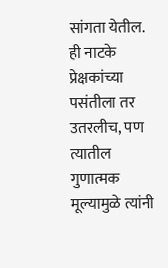सांगता येतील. ही नाटके प्रेक्षकांच्या पसंतीला तर उतरलीच, पण त्यातील गुणात्मक मूल्यामुळे त्यांनी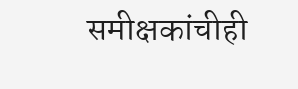समीक्षकांचीही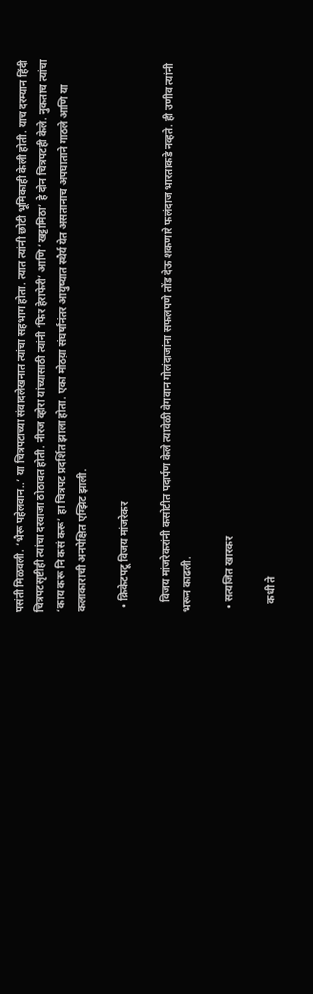पसंती मिळवली. ‘भैरू पहेलवान..’ या चित्रपटाच्या संवादलेखनात त्यांचा सहभाग होता. त्यात त्यांनी छोटी भूमिकाही केली होती. याच दरम्यान हिंदी चित्रपटसृष्टीही त्यांचा दरवाजा ठोठावत होती. नीरज व्होरा यांच्यासाठी त्यांनी ‘फिर हेराफेरी’ आणि ‘खट्टामिठा’ हे दोन चित्रपटही केले. नुकताच त्यांचा ‘काय करू नि कसं करू’ हा चित्रपट प्रदर्शित झाला होता. एका मोठय़ा संघर्षांनंतर आयुष्यात स्थैर्य येत असतानाच अपघाताने गाठले आणि या कलाकाराची अनपेक्षित एग्झिट झाली.

  • क्रिकेटपटू विजय मांजरेकर

    विजय मांजरेकरांनी कसोटीत पदार्पण केले त्यावेळी वेगवान गोलंदाजांना सफलपणे तोंड देऊ शकणारे फलंदाज भारताकडे नव्हते. ही उणीव त्यांनी भरून काढली.

  • सत्यजित खारकर

    कधी ते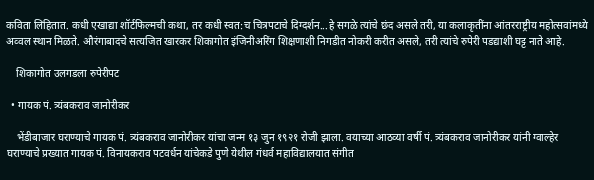कविता लिहितात. कधी एखाद्या शॉर्टफिल्मची कथा, तर कधी स्वत:च चित्रपटाचे दिग्दर्शन...हे सगळे त्यांचे छंद असले तरी, या कलाकृतींना आंतरराष्ट्रीय महोत्सवांमध्ये अव्वल स्थान मिळते. औरंगाबादचे सत्यजित खारकर शिकागोत इंजिनीअरिंग शिक्षणाशी निगडीत नोकरी करीत असले, तरी त्यांचे रुपेरी पडद्याशी घट्ट नाते आहे.

    शिकागोत उलगडला रुपेरीपट

  • गायक पं. त्र्यंबकराव जानोरीकर

    भेंडीबाजार घराण्याचे गायक पं. त्र्यंबकराव जानोरीकर यांचा जन्म १३ जुन १९२१ रोजी झाला. वयाच्या आठव्या वर्षी पं. त्र्यंबकराव जानोरीकर यांनी ग्वाल्हेर घराण्याचे प्रख्यात गायक पं. विनायकराव पटवर्धन यांचेकडे पुणे येथील गंधर्व महाविद्यालयात संगीत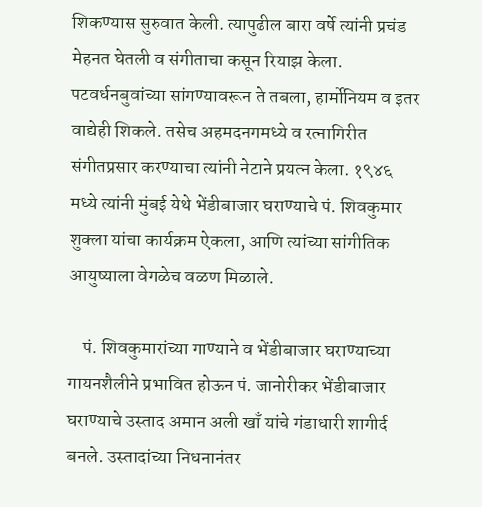शिकण्यास सुरुवात केली. त्यापुढील बारा वर्षे त्यांनी प्रचंड मेहनत घेतली व संगीताचा कसून रियाझ केला. पटवर्धनबुवांच्या सांगण्यावरून ते तबला, हार्मोनियम व इतर वाद्येही शिकले. तसेच अहमदनगमध्ये व रत्नागिरीत संगीतप्रसार करण्याचा त्यांनी नेटाने प्रयत्न केला. १९४६ मध्ये त्यांनी मुंबई येथे भेंडीबाजार घराण्याचे पं. शिवकुमार शुक्ला यांचा कार्यक्रम ऐकला, आणि त्यांच्या सांगीतिक आयुष्याला वेगळेच वळण मिळाले.

    पं. शिवकुमारांच्या गाण्याने व भेंडीबाजार घराण्याच्या गायनशैलीने प्रभावित होऊन पं. जानोरीकर भेंडीबाजार घराण्याचे उस्ताद अमान अली खाँ यांचे गंडाधारी शागीर्द बनले. उस्तादांच्या निधनानंतर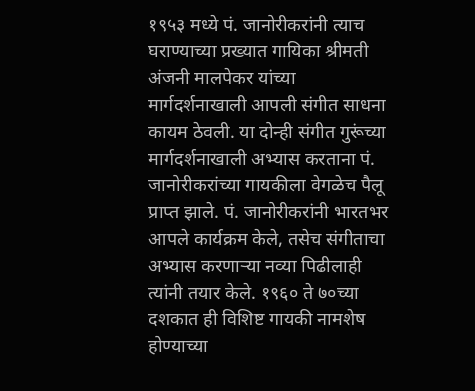१९५३ मध्ये पं. जानोरीकरांनी त्याच घराण्याच्या प्रख्यात गायिका श्रीमती अंजनी मालपेकर यांच्या मार्गदर्शनाखाली आपली संगीत साधना कायम ठेवली. या दोन्ही संगीत गुरूंच्या मार्गदर्शनाखाली अभ्यास करताना पं. जानोरीकरांच्या गायकीला वेगळेच पैलू प्राप्त झाले. पं. जानोरीकरांनी भारतभर आपले कार्यक्रम केले, तसेच संगीताचा अभ्यास करणाऱ्या नव्या पिढीलाही त्यांनी तयार केले. १९६० ते ७०च्या दशकात ही विशिष्ट गायकी नामशेष होण्याच्या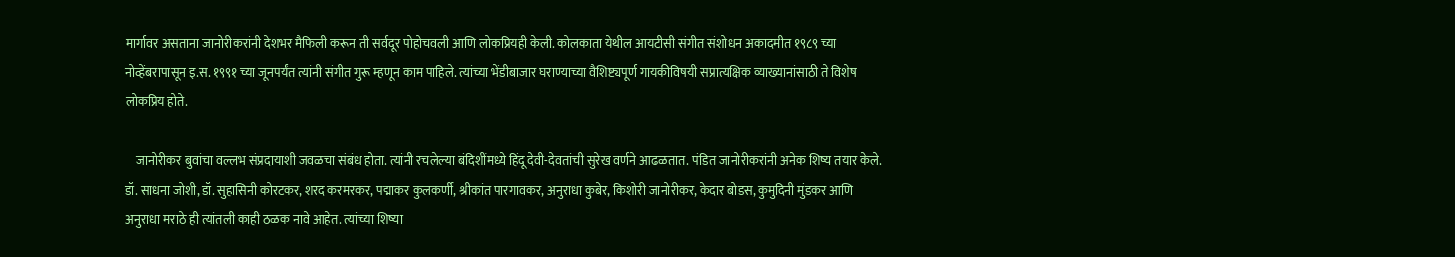मार्गावर असताना जानोरीकरांनी देशभर मैफिली करून ती सर्वदूर पोहोचवली आणि लोकप्रियही केली. कोलकाता येथील आयटीसी संगीत संशोधन अकादमीत १९८९ च्या नोव्हेंबरापासून इ.स. १९९१ च्या जूनपर्यंत त्यांनी संगीत गुरू म्हणून काम पाहिले. त्यांच्या भेंडीबाजार घराण्याच्या वैशिष्ट्यपूर्ण गायकीविषयी सप्रात्यक्षिक व्याख्यानांसाठी ते विशेष लोकप्रिय होते.

    जानोरीकर बुवांचा वल्लभ संप्रदायाशी जवळचा संबंध होता. त्यांनी रचलेल्या बंदिशींमध्ये हिंदू देवी-देवतांची सुरेख वर्णने आढळतात. पंडित जानोरीकरांनी अनेक शिष्य तयार केले. डॉ. साधना जोशी, डॉ. सुहासिनी कोरटकर, शरद करमरकर, पद्माकर कुलकर्णी, श्रीकांत पारगावकर, अनुराधा कुबेर, किशोरी जानोरीकर, केदार बोडस, कुमुदिनी मुंडकर आणि अनुराधा मराठे ही त्यांतली काही ठळक नावे आहेत. त्यांच्या शिष्या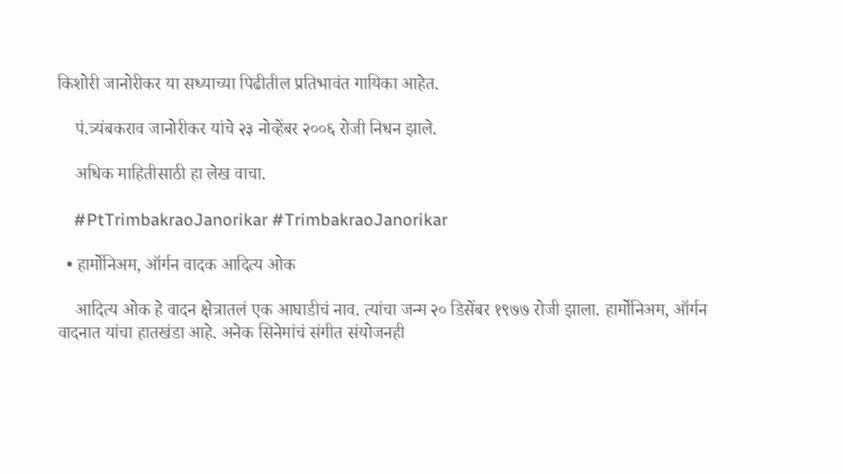किशोरी जानोरीकर या सध्याच्या पिढीतील प्रतिभावंत गायिका आहेत.

    पं.त्र्यंबकराव जानोरीकर यांचे २३ नोव्हेंबर २००६ रोजी निधन झाले.

    अधिक माहितीसाठी हा लेख वाचा.

    #PtTrimbakraoJanorikar #TrimbakraoJanorikar

  • हार्मोनिअम, ऑर्गन वादक आदित्य ओक

    आदित्य ओक हे वादन क्षेत्रातलं एक आघाडीचं नाव. त्यांचा जन्म २० डिसेंबर १९७७ रोजी झाला. हार्मोनिअम, ऑर्गन वादनात यांचा हातखंडा आहे. अनेक सिनेमांचं संगीत संयोजनही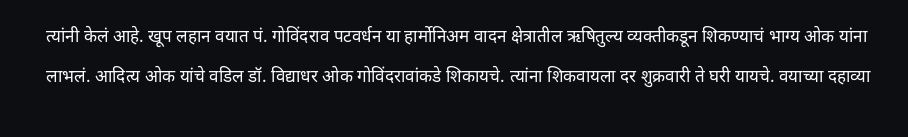त्यांनी केलं आहे. खूप लहान वयात पं. गोविंदराव पटवर्धन या हार्मोनिअम वादन क्षेत्रातील ऋषितुल्य व्यक्तीकडून शिकण्याचं भाग्य ओक यांना लाभलं. आदित्य ओक यांचे वडिल डॉ. विद्याधर ओक गोविंदरावांकडे शिकायचे. त्यांना शिकवायला दर शुक्रवारी ते घरी यायचे. वयाच्या दहाव्या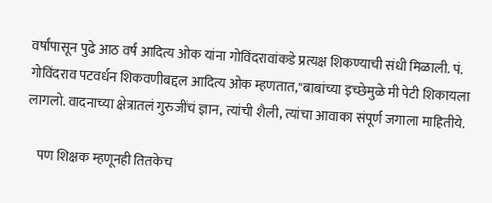वर्षांपासून पुढे आठ वर्षं आदित्य ओक यांना गोविंदरावांकडे प्रत्यक्ष शिकण्याची संधी मिळाली. पं. गोविंदराव पटवर्धन शिकवणीबद्दल आदित्य ओक म्हणतात,''बाबांच्या इच्छेमुळे मी पेटी शिकायला लागलो. वादनाच्या क्षेत्रातलं गुरुजींचं ज्ञान, त्यांची शैली, त्यांचा आवाका संपूर्ण जगाला माहितीये.

    पण शिक्षक म्हणूनही तितकेच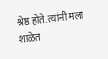श्रेष्ठ होते. त्यांनी मला शाळेत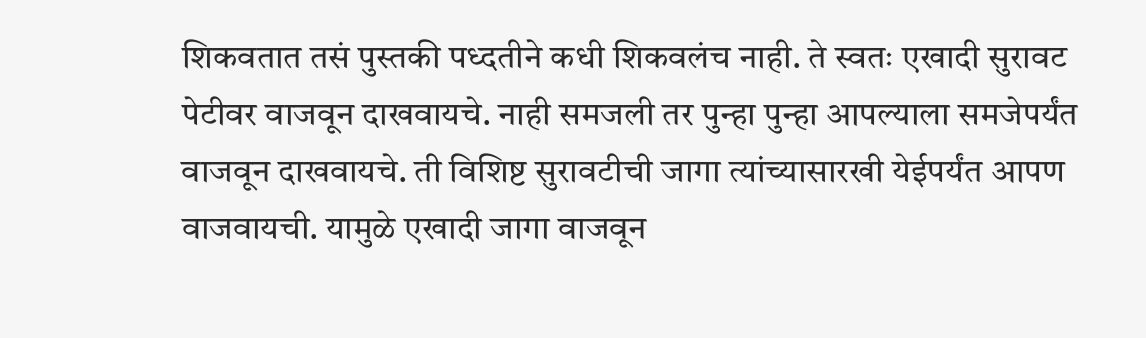शिकवतात तसं पुस्तकी पध्दतीने कधी शिकवलंच नाही. ते स्वतः एखादी सुरावट पेटीवर वाजवून दाखवायचे. नाही समजली तर पुन्हा पुन्हा आपल्याला समजेपर्यंत वाजवून दाखवायचे. ती विशिष्ट सुरावटीची जागा त्यांच्यासारखी येईपर्यंत आपण वाजवायची. यामुळे एखादी जागा वाजवून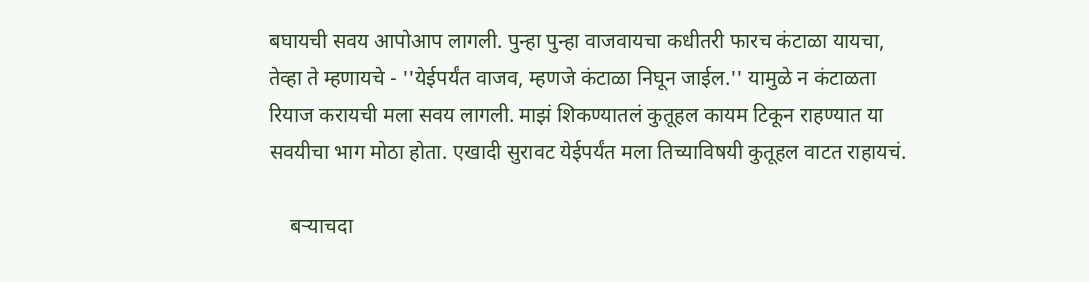बघायची सवय आपोआप लागली. पुन्हा पुन्हा वाजवायचा कधीतरी फारच कंटाळा यायचा, तेव्हा ते म्हणायचे - ''येईपर्यंत वाजव, म्हणजे कंटाळा निघून जाईल.'' यामुळे न कंटाळता रियाज करायची मला सवय लागली. माझं शिकण्यातलं कुतूहल कायम टिकून राहण्यात या सवयीचा भाग मोठा होता. एखादी सुरावट येईपर्यंत मला तिच्याविषयी कुतूहल वाटत राहायचं.

    बऱ्याचदा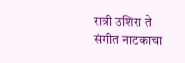रात्री उशिरा ते संगीत नाटकाचा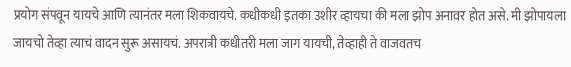प्रयोग संपवून यायचे आणि त्यानंतर मला शिकवायचे. कधीकधी इतका उशीर व्हायचा की मला झोप अनावर होत असे. मी झोपायला जायचो तेव्हा त्याचं वादन सुरू असायचं. अपरात्री कधीतरी मला जाग यायची, तेव्हाही ते वाजवतच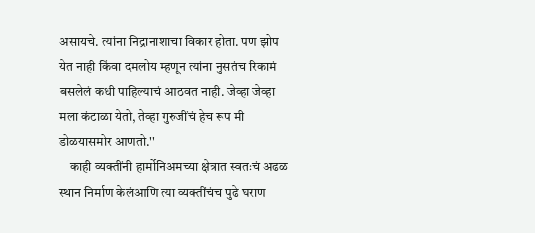असायचे. त्यांना निद्रानाशाचा विकार होता. पण झोप येत नाही किंवा दमलोय म्हणून त्यांना नुसतंच रिकामं बसलेलं कधी पाहिल्याचं आठवत नाही. जेव्हा जेव्हा मला कंटाळा येतो, तेव्हा गुरुजींचं हेच रूप मी डोळयासमोर आणतो.''
    काही व्यक्तींनी हार्मोनिअमच्या क्षेत्रात स्वतःचं अढळ स्थान निर्माण केलंआणि त्या व्यक्तींचंच पुढे घराण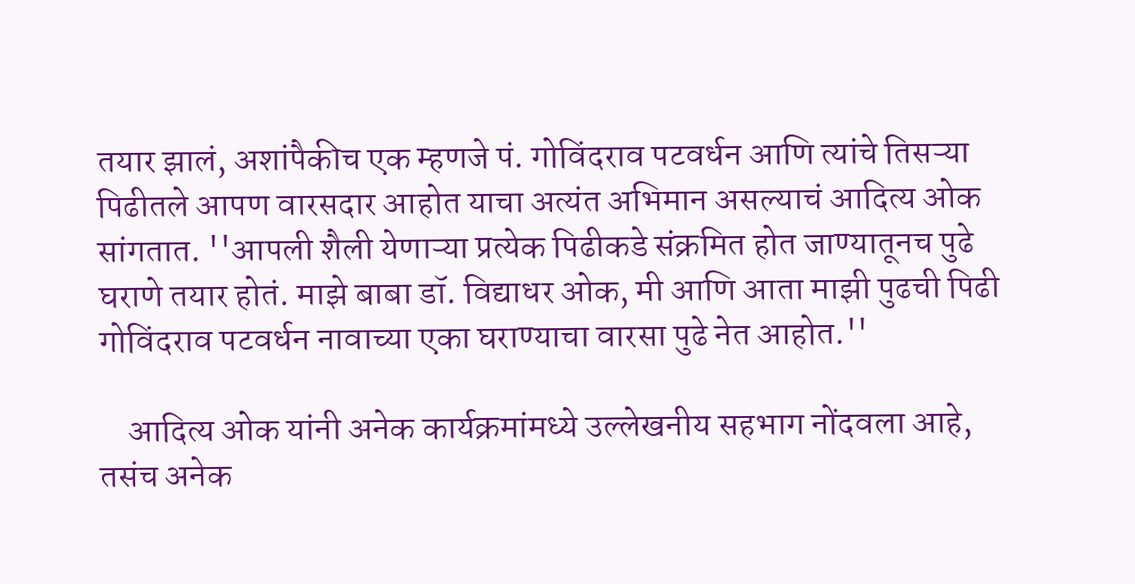तयार झालं, अशांपैकीच एक म्हणजे पं. गोविंदराव पटवर्धन आणि त्यांचे तिसऱ्या पिढीतले आपण वारसदार आहोत याचा अत्यंत अभिमान असल्याचं आदित्य ओक सांगतात. ''आपली शैली येणाऱ्या प्रत्येक पिढीकडे संक्रमित होत जाण्यातूनच पुढे घराणे तयार होतं. माझे बाबा डॉ. विद्याधर ओक, मी आणि आता माझी पुढची पिढी गोविंदराव पटवर्धन नावाच्या एका घराण्याचा वारसा पुढे नेत आहोत.''

    आदित्य ओक यांनी अनेक कार्यक्रमांमध्ये उल्लेखनीय सहभाग नोंदवला आहे, तसंच अनेक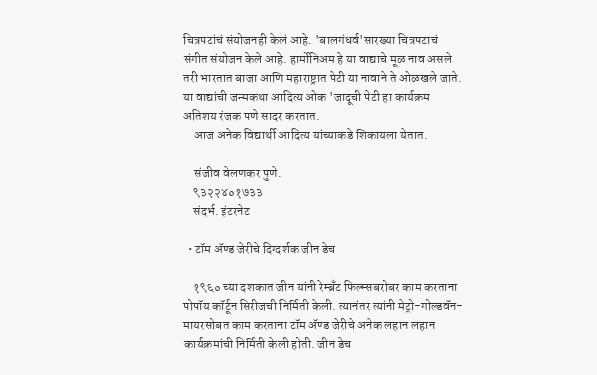चित्रपटांचं संयोजनही केलं आहे. 'बालगंधर्व'सारख्या चित्रपटाचं संगीत संयोजन केले आहे. हार्मोनिअम हे या वाद्याचे मूळ नाव असले तरी भारतात बाजा आणि महाराष्ट्रात पेटी या नावाने ते ओळखले जाते. या वाद्यांची जन्मकथा आदित्य ओक 'जादूची पेटी हा कार्यक्रम अतिशय रंजक पणे सादर करतात.
    आज अनेक विद्यार्थी आदित्य यांच्याकडे शिकायला येतात.

    संजीव वेलणकर पुणे.
    ९३२२४०१७३३
    संदर्भ. इंटरनेट

  • टॉम ॲ‍ण्ड जेरीचे दिग्दर्शक जीन डेच

    १९६० च्या दशकात जीन यांनी रेम्ब्रँट फिल्म्सबरोबर काम करताना पोपॉय कॉर्टून सिरीजची निर्मिती केली. त्यानंतर त्यांनी मेट्रो-गोल्डवॅन-मायरसोबत काम करताना टॉम ॲ‍ण्ड जेरीचे अनेक लहान लहान कार्यक्रमांची निर्मिती केली होती. जीन डेच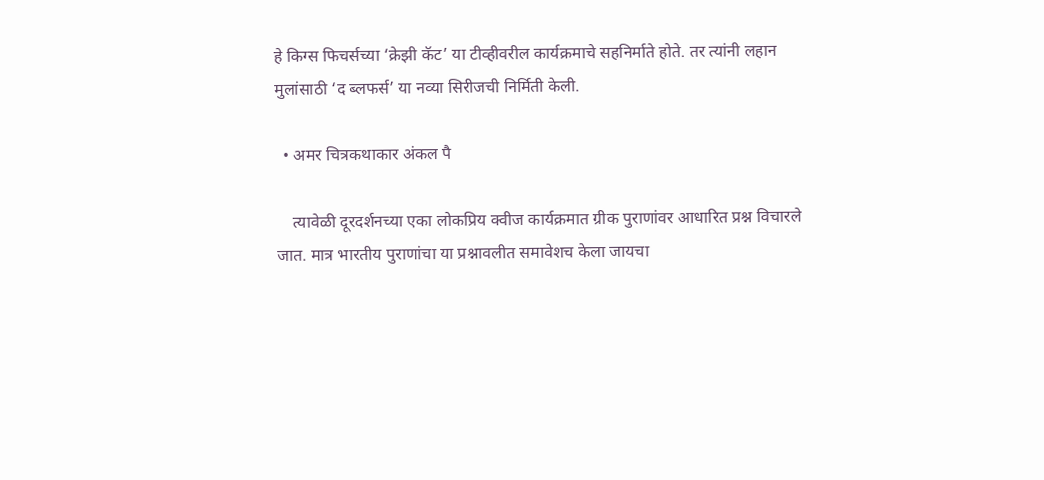हे किग्स फिचर्सच्या ‘क्रेझी कॅट’ या टीव्हीवरील कार्यक्रमाचे सहनिर्माते होते. तर त्यांनी लहान मुलांसाठी ‘द ब्लफर्स’ या नव्या सिरीजची निर्मिती केली.

  • अमर चित्रकथाकार अंकल पै

    त्यावेळी दूरदर्शनच्या एका लोकप्रिय क्वीज कार्यक्रमात ग्रीक पुराणांवर आधारित प्रश्न विचारले जात. मात्र भारतीय पुराणांचा या प्रश्नावलीत समावेशच केला जायचा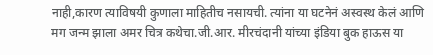नाही,कारण त्याविषयी कुणाला माहितीच नसायची. त्यांना या घटनेनं अस्वस्थ केलं आणि मग जन्म झाला अमर चित्र कथेचा.जी.आर. मीरचंदानी यांच्या इंडिया बुक हाऊस या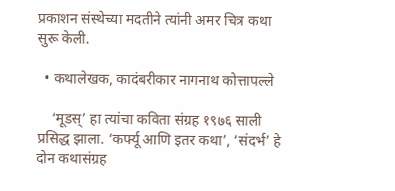प्रकाशन संस्थेच्या मदतीने त्यांनी अमर चित्र कथा सुरू केली.

  • कथालेखक, कादंबरीकार नागनाथ कोत्तापल्ले

    ‘मूडस्’ हा त्यांचा कविता संग्रह १९७६ साली प्रसिद्ध झाला. ‘कर्फ्यू आणि इतर कथा’, ‘संदर्भ’ हे दोन कथासंग्रह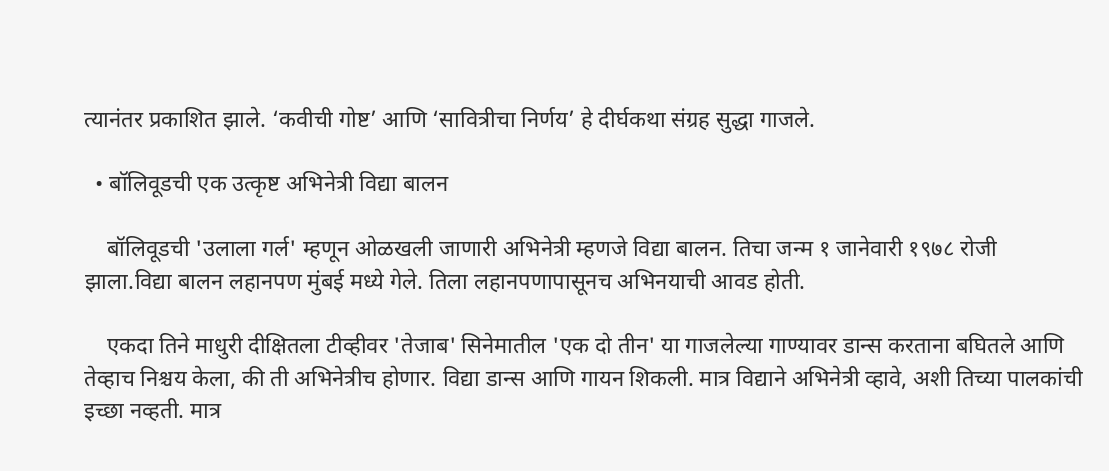त्यानंतर प्रकाशित झाले. ‘कवीची गोष्ट’ आणि ‘सावित्रीचा निर्णय’ हे दीर्घकथा संग्रह सुद्धा गाजले.

  • बॉलिवूडची एक उत्कृष्ट अभिनेत्री विद्या बालन

    बॉलिवूडची 'उलाला गर्ल' म्हणून ओळखली जाणारी अभिनेत्री म्हणजे विद्या बालन. तिचा जन्म १ जानेवारी १९७८ रोजी झाला.विद्या बालन लहानपण मुंबई मध्ये गेले. तिला लहानपणापासूनच अभिनयाची आवड होती.

    एकदा तिने माधुरी दीक्षितला टीव्हीवर 'तेजाब' सिनेमातील 'एक दो तीन' या गाजलेल्या गाण्यावर डान्स करताना बघितले आणि तेव्हाच निश्चय केला, की ती अभिनेत्रीच होणार. विद्या डान्स आणि गायन शिकली. मात्र विद्याने अभिनेत्री व्हावे, अशी तिच्या पालकांची इच्छा नव्हती. मात्र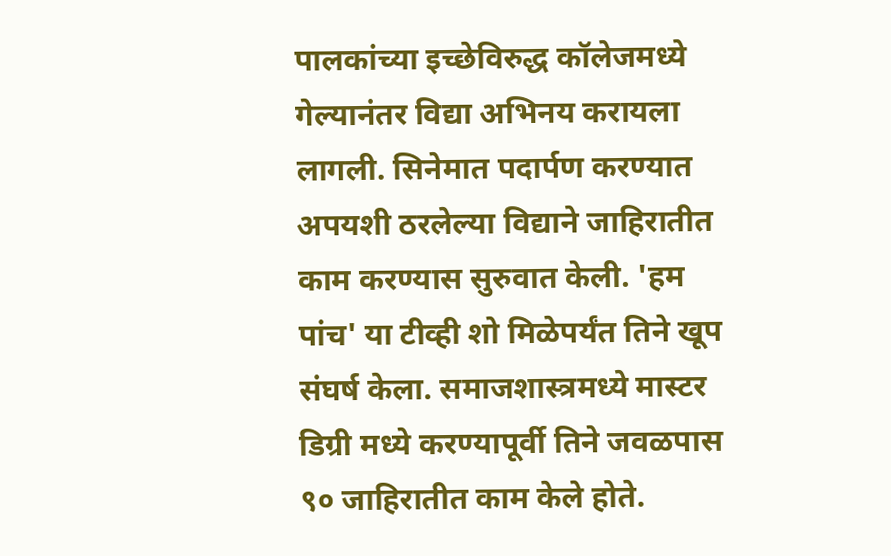पालकांच्या इच्छेविरुद्ध कॉलेजमध्ये गेल्यानंतर विद्या अभिनय करायला लागली. सिनेमात पदार्पण करण्यात अपयशी ठरलेल्या विद्याने जाहिरातीत काम करण्यास सुरुवात केली. 'हम पांच' या टीव्ही शो मिळेपर्यंत तिने खूप संघर्ष केला. समाजशास्त्रमध्ये मास्टर डिग्री मध्ये करण्यापूर्वी तिने जवळपास ९० जाहिरातीत काम केले होते.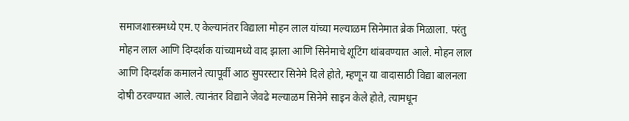समाजशास्त्रमध्ये एम.ए केल्यानंतर विद्याला मोहन लाल यांच्या मल्याळम सिनेमात ब्रेक मिळाला. परंतु मोहन लाल आणि दिग्दर्शक यांच्यामध्ये वाद झाला आणि सिनेमाचे शूटिंग थांबवण्यात आले. मोहन लाल आणि दिग्दर्शक कमालने त्यापूर्वी आठ सुपरस्टार सिनेमे दिले होते, म्हणून या वादासाठी विद्या बालनला दोषी ठरवण्यात आले. त्यानंतर विद्याने जेवढे मल्याळम सिनेमे साइन केले होते, त्यामधून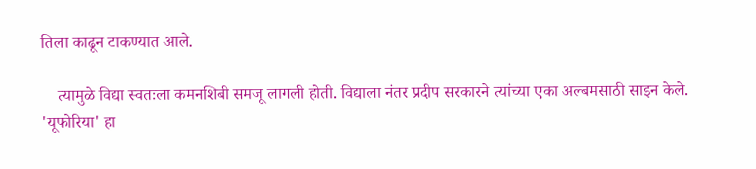तिला काढून टाकण्यात आले.

    त्यामुळे विद्या स्वतःला कमनशिबी समजू लागली होती. विद्याला नंतर प्रदीप सरकारने त्यांच्या एका अल्बमसाठी साइन केले. 'यूफोरिया' हा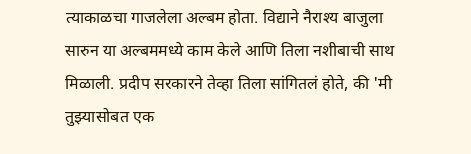त्याकाळचा गाजलेला अल्बम होता. विद्याने नैराश्य बाजुला सारुन या अल्बममध्ये काम केले आणि तिला नशीबाची साथ मिळाली. प्रदीप सरकारने तेव्हा तिला सांगितलं होते, की 'मी तुझ्यासोबत एक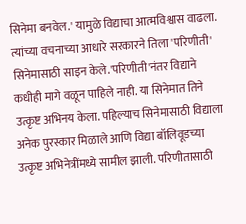सिनेमा बनवेल.' यामुळे विद्याचा आत्मविश्वास वाढला. त्यांच्या वचनाच्या आधारे सरकारने तिला 'परिणीती' सिनेमासाठी साइन केले.'परिणीती'नंतर विद्याने कधीही मागे वळून पाहिले नाही. या सिनेमात तिने उत्कृष्ट अभिनय केला. पहिल्याच सिनेमासाठी विद्याला अनेक पुरस्कार मिळाले आणि विद्या बॉलिवूडच्या उत्कृष्ट अभिनेत्रींमध्ये सामील झाली. परिणीतासाठी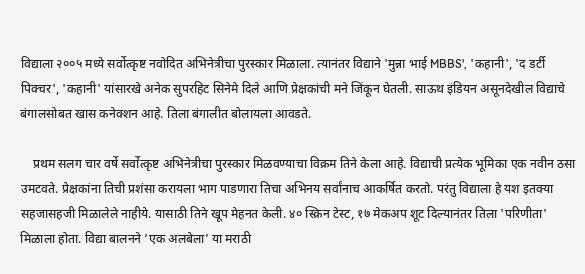विद्याला २००५ मध्ये सर्वोत्कृष्ट नवोदित अभिनेत्रीचा पुरस्कार मिळाला. त्यानंतर विद्याने 'मुन्ना भाई MBBS', 'कहानी', 'द डर्टी पिक्चर', 'कहानी' यांसारखे अनेक सुपरहिट सिनेमे दिले आणि प्रेक्षकांची मने जिंकून घेतली. साऊथ इंडियन असूनदेखील विद्याचे बंगालसोबत खास कनेक्शन आहे. तिला बंगालीत बोलायला आवडते.

    प्रथम सलग चार वर्षे सर्वोत्कृष्ट अभिनेत्रीचा पुरस्कार मिळवण्याचा विक्रम तिने केला आहे. विद्याची प्रत्येक भूमिका एक नवीन ठसा उमटवते. प्रेक्षकांना तिची प्रशंसा करायला भाग पाडणारा तिचा अभिनय सर्वांनाच आकर्षित करतो. परंतु विद्याला हे यश इतक्या सहजासहजी मिळालेले नाहीये. यासाठी तिने खूप मेहनत केली. ४० स्क्रिन टेस्ट, १७ मेकअप शूट दिल्यानंतर तिला 'परिणीता' मिळाला होता. विद्या बालनने ‘एक अलबेला’ या मराठी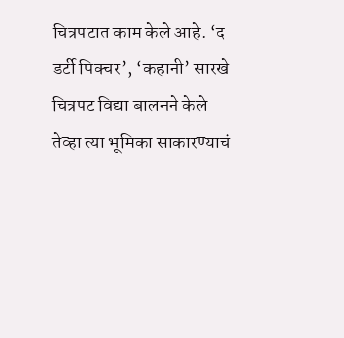चित्रपटात काम केले आहे. ‘द डर्टी पिक्चर’, ‘कहानी’ सारखे चित्रपट विद्या बालनने केले तेव्हा त्या भूमिका साकारण्याचं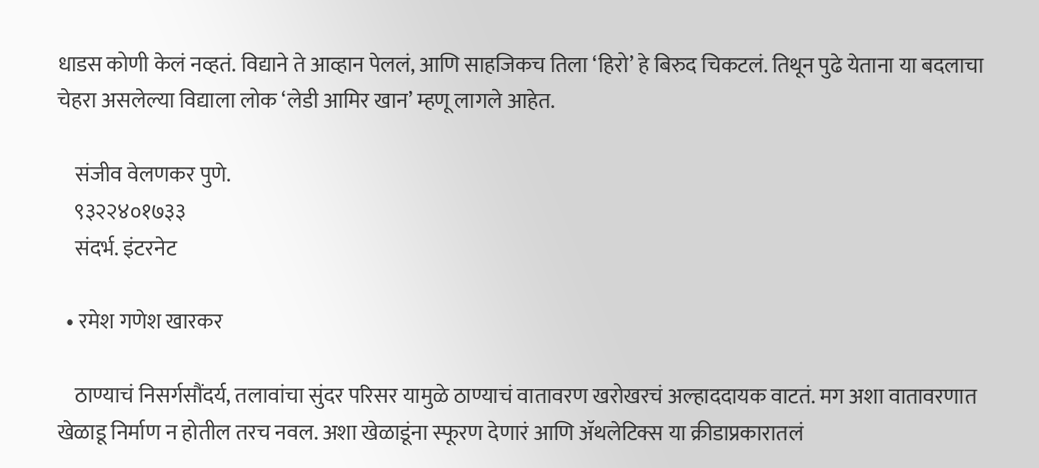धाडस कोणी केलं नव्हतं. विद्याने ते आव्हान पेललं, आणि साहजिकच तिला ‘हिरो’ हे बिरुद चिकटलं. तिथून पुढे येताना या बदलाचा चेहरा असलेल्या विद्याला लोक ‘लेडी आमिर खान’ म्हणू लागले आहेत.

    संजीव वेलणकर पुणे.
    ९३२२४०१७३३
    संदर्भ. इंटरनेट

  • रमेश गणेश खारकर

    ठाण्याचं निसर्गसौंदर्य, तलावांचा सुंदर परिसर यामुळे ठाण्याचं वातावरण खरोखरचं अल्हाददायक वाटतं. मग अशा वातावरणात खेळाडू निर्माण न होतील तरच नवल. अशा खेळाडूंना स्फूरण देणारं आणि ॲथलेटिक्स या क्रीडाप्रकारातलं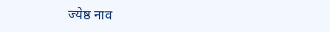ज्येष्ठ नाव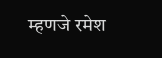म्हणजे रमेश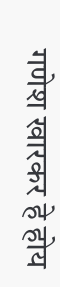गणेश खारकर हे होय